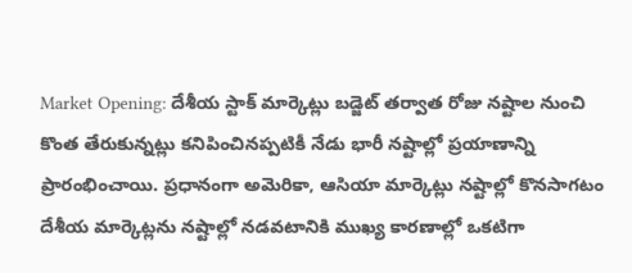Market Opening: దేశీయ స్టాక్ మార్కెట్లు బడ్జెట్ తర్వాత రోజు నష్టాల నుంచి కొంత తేరుకున్నట్లు కనిపించినప్పటికీ నేడు భారీ నష్టాల్లో ప్రయాణాన్ని ప్రారంభించాయి. ప్రధానంగా అమెరికా, ఆసియా మార్కెట్లు నష్టాల్లో కొనసాగటం దేశీయ మార్కెట్లను నష్టాల్లో నడవటానికి ముఖ్య కారణాల్లో ఒకటిగా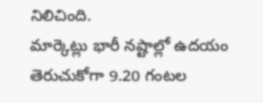నిలిచింది.
మార్కెట్లు భారీ నష్టాల్లో ఉదయం తెరుచుకోగా 9.20 గంటల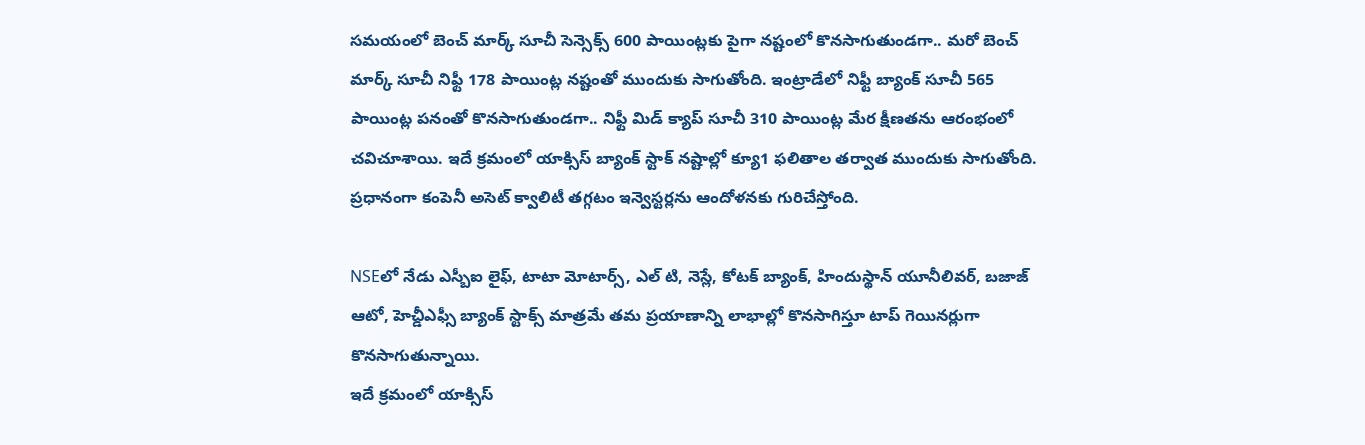సమయంలో బెంచ్ మార్క్ సూచీ సెన్సెక్స్ 600 పాయింట్లకు పైగా నష్టంలో కొనసాగుతుండగా.. మరో బెంచ్ మార్క్ సూచీ నిఫ్టీ 178 పాయింట్ల నష్టంతో ముందుకు సాగుతోంది. ఇంట్రాడేలో నిఫ్టీ బ్యాంక్ సూచీ 565 పాయింట్ల పనంతో కొనసాగుతుండగా.. నిఫ్టీ మిడ్ క్యాప్ సూచీ 310 పాయింట్ల మేర క్షీణతను ఆరంభంలో చవిచూశాయి. ఇదే క్రమంలో యాక్సిస్ బ్యాంక్ స్టాక్ నష్టాల్లో క్యూ1 ఫలితాల తర్వాత ముందుకు సాగుతోంది. ప్రధానంగా కంపెనీ అసెట్ క్వాలిటీ తగ్గటం ఇన్వెస్టర్లను ఆందోళనకు గురిచేస్తోంది.

NSEలో నేడు ఎస్బీఐ లైఫ్, టాటా మోటార్స్, ఎల్ టి, నెస్లే, కోటక్ బ్యాంక్, హిందుస్థాన్ యూనీలివర్, బజాజ్ ఆటో, హెచ్డీఎఫ్సీ బ్యాంక్ స్టాక్స్ మాత్రమే తమ ప్రయాణాన్ని లాభాల్లో కొనసాగిస్తూ టాప్ గెయినర్లుగా కొనసాగుతున్నాయి.
ఇదే క్రమంలో యాక్సిస్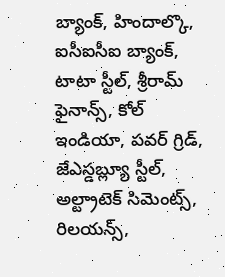బ్యాంక్, హిందాల్కొ, ఐసీఐసీఐ బ్యాంక్, టాటా స్టీల్, శ్రీరామ్ ఫైనాన్స్, కోల్ ఇండియా, పవర్ గ్రిడ్, జేఎస్డబ్ల్యూ స్టీల్, అల్ట్రాటెక్ సిమెంట్స్, రిలయన్స్,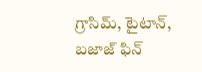గ్రాసిమ్, టైటాన్, బజాజ్ ఫిన్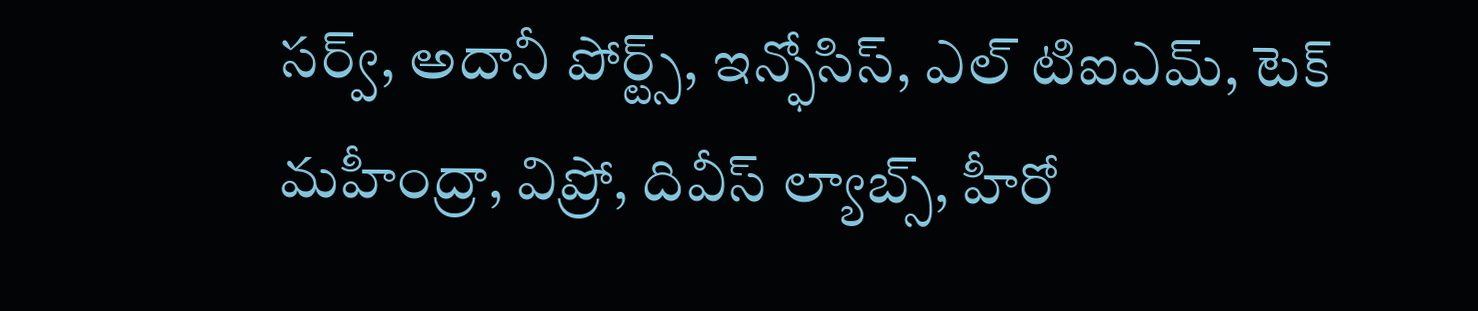సర్వ్, అదానీ పోర్ట్స్, ఇన్ఫోసిస్, ఎల్ టిఐఎమ్, టెక్ మహీంద్రా, విప్రో, దివీస్ ల్యాబ్స్, హీరో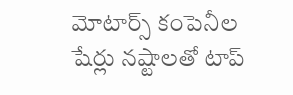మోటార్స్ కంపెనీల షేర్లు నష్టాలతో టాప్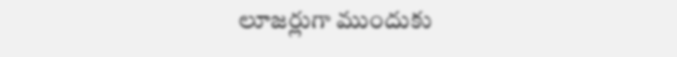లూజర్లుగా ముందుకు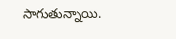సాగుతున్నాయి.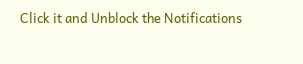Click it and Unblock the Notifications